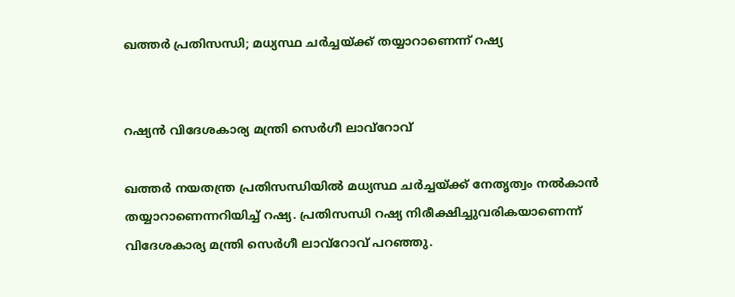ഖത്തര്‍ പ്രതിസന്ധി; മധ്യസ്ഥ ചര്‍ച്ചയ്ക്ക് തയ്യാറാണെന്ന് റഷ്യ


റഷ്യന്‍ വിദേശകാര്യ മന്ത്രി സെർഗീ ലാവ്റോവ്

ഖത്തര്‍ നയതന്ത്ര പ്രതിസന്ധിയില്‍ മധ്യസ്ഥ ചര്‍ച്ചയ്ക്ക് നേതൃത്വം നല്‍കാന്‍ തയ്യാറാണെന്നറിയിച്ച് റഷ്യ. പ്രതിസന്ധി റഷ്യ നിരീക്ഷിച്ചുവരികയാണെന്ന് വിദേശകാര്യ മന്ത്രി സെര്‍ഗീ ലാവ്‌റോവ് പറഞ്ഞു.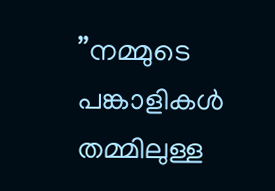”നമ്മുടെ പങ്കാളികള്‍ തമ്മിലുള്ള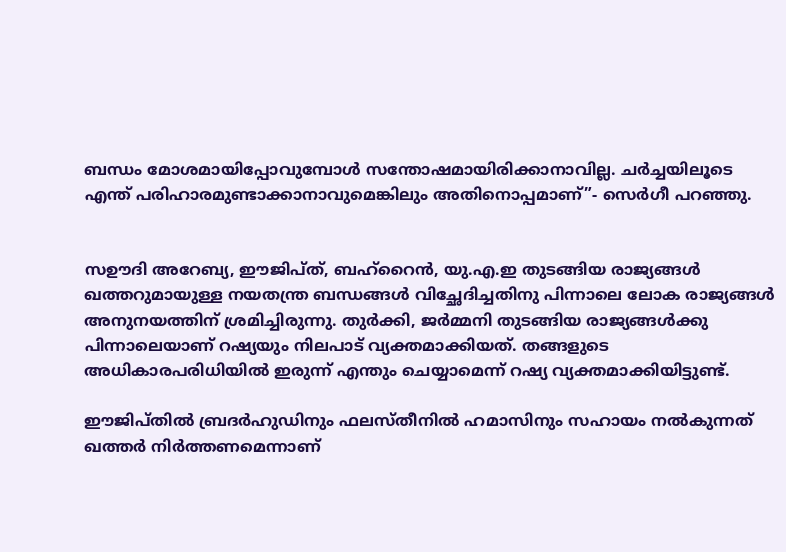ബന്ധം മോശമായിപ്പോവുമ്പോള്‍ സന്തോഷമായിരിക്കാനാവില്ല. ചര്‍ച്ചയിലൂടെ എന്ത് പരിഹാരമുണ്ടാക്കാനാവുമെങ്കിലും അതിനൊപ്പമാണ്”- സെര്‍ഗീ പറഞ്ഞു.


സഊദി അറേബ്യ, ഈജിപ്ത്, ബഹ്‌റൈന്‍, യു.എ.ഇ തുടങ്ങിയ രാജ്യങ്ങള്‍ ഖത്തറുമായുള്ള നയതന്ത്ര ബന്ധങ്ങള്‍ വിച്ഛേദിച്ചതിനു പിന്നാലെ ലോക രാജ്യങ്ങള്‍ അനുനയത്തിന് ശ്രമിച്ചിരുന്നു. തുര്‍ക്കി, ജര്‍മ്മനി തുടങ്ങിയ രാജ്യങ്ങള്‍ക്കു പിന്നാലെയാണ് റഷ്യയും നിലപാട് വ്യക്തമാക്കിയത്. തങ്ങളുടെ അധികാരപരിധിയില്‍ ഇരുന്ന് എന്തും ചെയ്യാമെന്ന് റഷ്യ വ്യക്തമാക്കിയിട്ടുണ്ട്.

ഈജിപ്തില്‍ ബ്രദര്‍ഹുഡിനും ഫലസ്തീനില്‍ ഹമാസിനും സഹായം നല്‍കുന്നത് ഖത്തര്‍ നിര്‍ത്തണമെന്നാണ്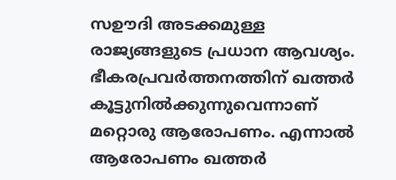സഊദി അടക്കമുള്ള രാജ്യങ്ങളുടെ പ്രധാന ആവശ്യം. ഭീകരപ്രവര്‍ത്തനത്തിന് ഖത്തര്‍ കൂട്ടുനില്‍ക്കുന്നുവെന്നാണ് മറ്റൊരു ആരോപണം. എന്നാല്‍ ആരോപണം ഖത്തര്‍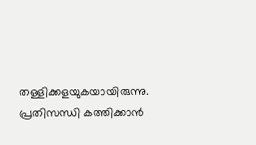തള്ളിക്കളയുകയായിരുന്നു. പ്രതിസന്ധി കത്തിക്കാന്‍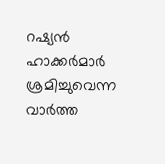റഷ്യന്‍ ഹാക്കര്‍മാര്‍ ശ്രമിച്ചുവെന്ന വാര്‍ത്ത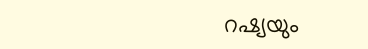റഷ്യയും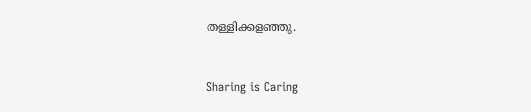തള്ളിക്കളഞ്ഞു.



Sharing is Caring